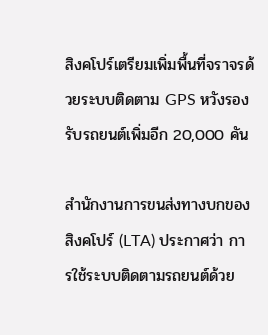สิงคโปร์เตรียมเพิ่มพื้นที่จราจรด้วยระบบติดตาม GPS หวังรองรับรถยนต์เพิ่มอีก 20,000 คัน

สำนักงานการขนส่งทางบกของสิงคโปร์ (LTA) ประกาศว่า การใช้ระบบติดตามรถยนต์ด้วย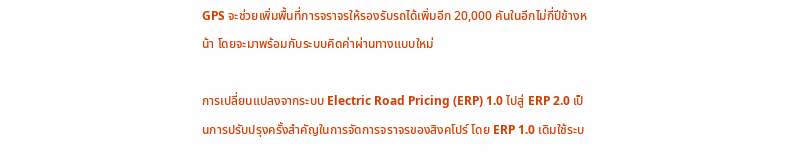GPS จะช่วยเพิ่มพื้นที่การจราจรให้รองรับรถได้เพิ่มอีก 20,000 คันในอีกไม่กี่ปีข้างหน้า โดยจะมาพร้อมกับระบบคิดค่าผ่านทางแบบใหม่

การเปลี่ยนแปลงจากระบบ Electric Road Pricing (ERP) 1.0 ไปสู่ ERP 2.0 เป็นการปรับปรุงครั้งสำคัญในการจัดการจราจรของสิงคโปร์ โดย ERP 1.0 เดิมใช้ระบ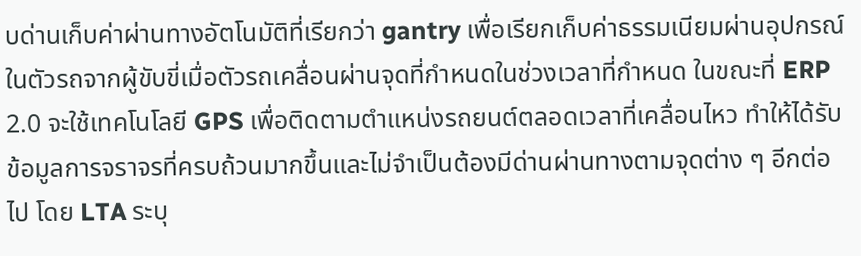บด่านเก็บค่าผ่านทางอัตโนมัติที่เรียกว่า gantry เพื่อเรียกเก็บค่าธรรมเนียมผ่านอุปกรณ์ในตัวรถจากผู้ขับขี่เมื่อตัวรถเคลื่อนผ่านจุดที่กำหนดในช่วงเวลาที่กำหนด ในขณะที่ ERP 2.0 จะใช้เทคโนโลยี GPS เพื่อติดตามตำแหน่งรถยนต์ตลอดเวลาที่เคลื่อนไหว ทำให้ได้รับข้อมูลการจราจรที่ครบถ้วนมากขึ้นและไม่จำเป็นต้องมีด่านผ่านทางตามจุดต่าง ๆ อีกต่อไป โดย LTA ระบุ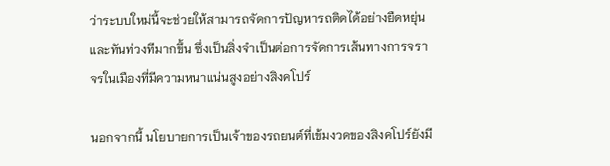ว่าระบบใหม่นี้จะช่วยให้สามารถจัดการปัญหารถติดได้อย่างยืดหยุ่นและทันท่วงทีมากขึ้น ซึ่งเป็นสิ่งจำเป็นต่อการจัดการเส้นทางการจราจรในเมืองที่มีความหนาแน่นสูงอย่างสิงคโปร์

นอกจากนี้ นโยบายการเป็นเจ้าของรถยนต์ที่เข้มงวดของสิงคโปร์ยังมี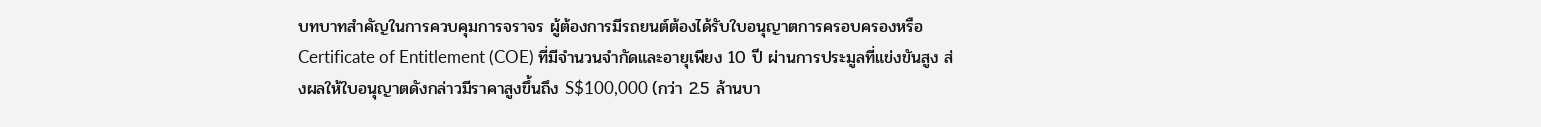บทบาทสำคัญในการควบคุมการจราจร ผู้ต้องการมีรถยนต์ต้องได้รับใบอนุญาตการครอบครองหรือ Certificate of Entitlement (COE) ที่มีจำนวนจำกัดและอายุเพียง 10 ปี ผ่านการประมูลที่แข่งขันสูง ส่งผลให้ใบอนุญาตดังกล่าวมีราคาสูงขึ้นถึง S$100,000 (กว่า 2.5 ล้านบา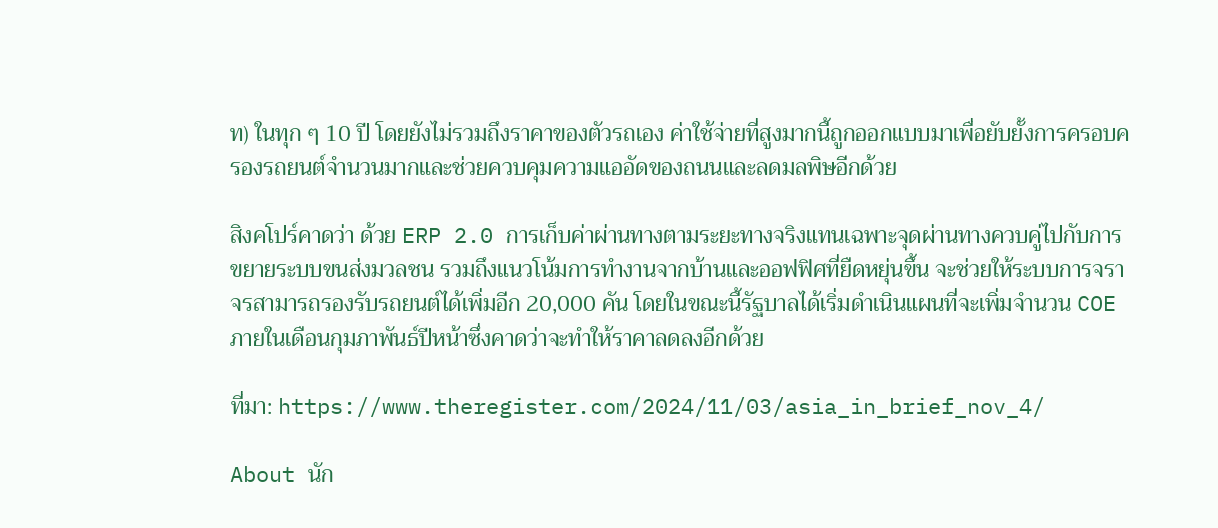ท) ในทุก ๆ 10 ปี โดยยังไม่รวมถึงราคาของตัวรถเอง ค่าใช้จ่ายที่สูงมากนี้ถูกออกแบบมาเพื่อยับยั้งการครอบครองรถยนต์จำนวนมากและช่วยควบคุมความแออัดของถนนและลดมลพิษอีกด้วย

สิงคโปร์คาดว่า ด้วย ERP 2.0 การเก็บค่าผ่านทางตามระยะทางจริงแทนเฉพาะจุดผ่านทางควบคู่ไปกับการขยายระบบขนส่งมวลชน รวมถึงแนวโน้มการทำงานจากบ้านและออฟฟิศที่ยืดหยุ่นขึ้น จะช่วยให้ระบบการจราจรสามารถรองรับรถยนต์ได้เพิ่มอีก 20,000 คัน โดยในขณะนี้รัฐบาลได้เริ่มดำเนินแผนที่จะเพิ่มจำนวน COE ภายในเดือนกุมภาพันธ์ปีหน้าซึ่งคาดว่าจะทำให้ราคาลดลงอีกด้วย

ที่มา: https://www.theregister.com/2024/11/03/asia_in_brief_nov_4/

About นัก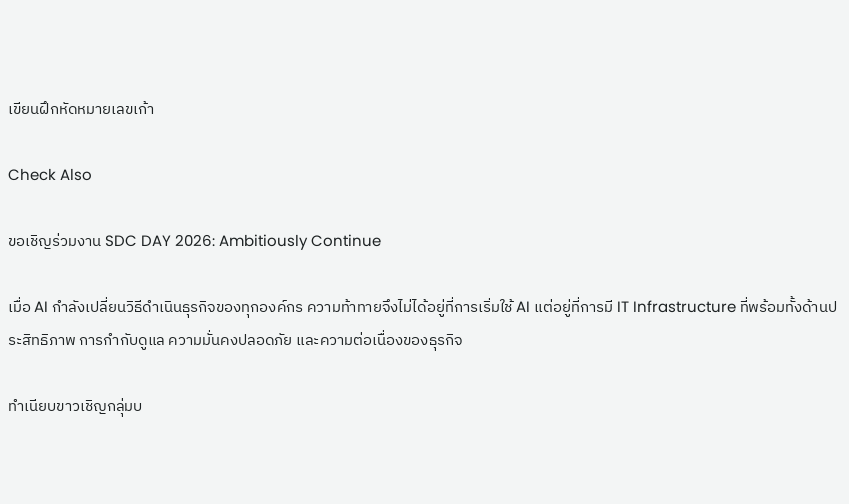เขียนฝึกหัดหมายเลขเก้า

Check Also

ขอเชิญร่วมงาน SDC DAY 2026: Ambitiously Continue

เมื่อ AI กำลังเปลี่ยนวิธีดำเนินธุรกิจของทุกองค์กร ความท้าทายจึงไม่ได้อยู่ที่การเริ่มใช้ AI แต่อยู่ที่การมี IT Infrastructure ที่พร้อมทั้งด้านประสิทธิภาพ การกำกับดูแล ความมั่นคงปลอดภัย และความต่อเนื่องของธุรกิจ

ทำเนียบขาวเชิญกลุ่มบ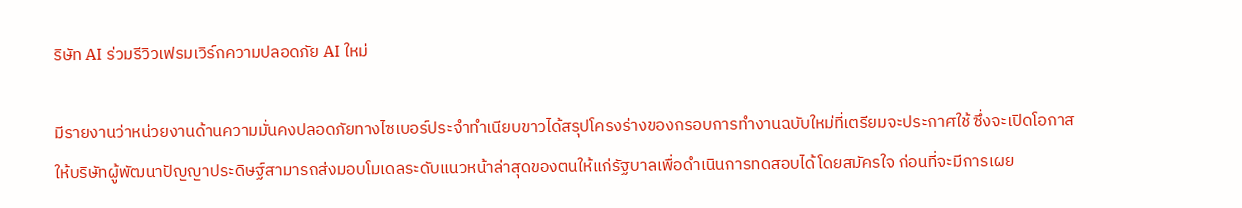ริษัท AI ร่วมรีวิวเฟรมเวิร์กความปลอดภัย AI ใหม่

มีรายงานว่าหน่วยงานด้านความมั่นคงปลอดภัยทางไซเบอร์ประจำทำเนียบขาวได้สรุปโครงร่างของกรอบการทำงานฉบับใหม่ที่เตรียมจะประกาศใช้ ซึ่งจะเปิดโอกาสให้บริษัทผู้พัฒนาปัญญาประดิษฐ์สามารถส่งมอบโมเดลระดับแนวหน้าล่าสุดของตนให้แก่รัฐบาลเพื่อดำเนินการทดสอบได้โดยสมัครใจ ก่อนที่จะมีการเผย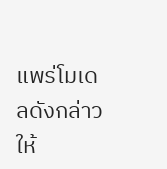แพร่โมเดลดังกล่าวให้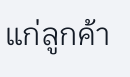แก่ลูกค้า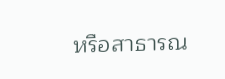หรือสาธารณ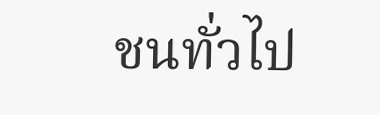ชนทั่วไป